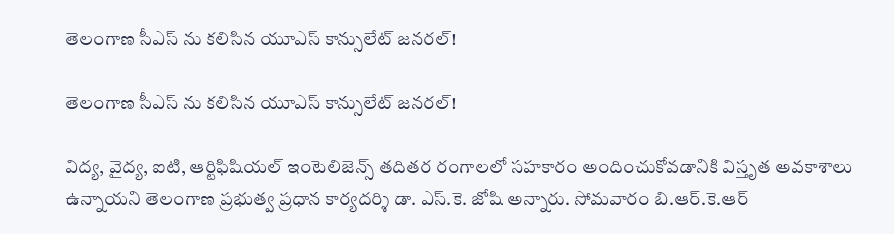తెలంగాణ సీఎస్ ను కలిసిన యూఎస్ కాన్సులేట్ జనరల్!

తెలంగాణ సీఎస్ ను కలిసిన యూఎస్ కాన్సులేట్ జనరల్!

విద్య, వైద్య, ఐటి, ఆర్టిఫిషియల్ ఇంటెలిజెన్స్ తదితర రంగాలలో సహకారం అందించుకోవడానికి విస్తృత అవకాశాలు ఉన్నాయని తెలంగాణ ప్రభుత్వ ప్రధాన కార్యదర్శి డా. ఎస్.కె. జోషి అన్నారు. సోమవారం బి.ఆర్.కె.ఆర్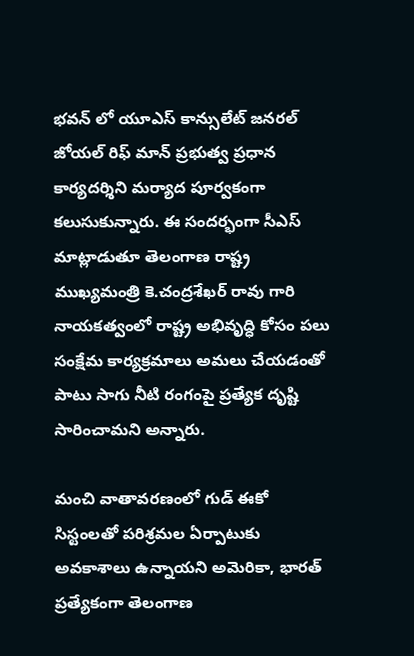భవన్ లో యూఎస్ కాన్సులేట్ జనరల్ జోయల్‌ రిఫ్‌ మాన్‌ ప్రభుత్వ ప్రధాన కార్యదర్శిని మర్యాద పూర్వకంగా కలుసుకున్నారు. ఈ సందర్భంగా సీఎస్ మాట్లాడుతూ తెలంగాణ రాష్ట్ర ముఖ్యమంత్రి కె.చంద్రశేఖర్ రావు గారి నాయకత్వంలో రాష్ట్ర అభివృద్ధి కోసం పలు సంక్షేమ కార్యక్రమాలు అమలు చేయడంతో పాటు సాగు నీటి రంగంపై ప్రత్యేక దృష్టి సారించామని అన్నారు.

మంచి వాతావరణంలో గుడ్ ఈకో సిస్టంలతో పరిశ్రమల ఏర్పాటుకు అవకాశాలు ఉన్నాయని అమెరికా, భారత్ ప్రత్యేకంగా తెలంగాణ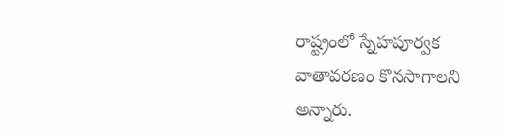రాష్ట్రంలో స్నేహపూర్వక వాతావరణం కొనసాగాలని అన్నారు.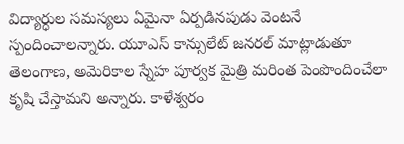విద్యార్ధుల సమస్యలు ఏమైనా ఏర్పడినపుడు వెంటనే స్పందించాలన్నారు. యూఎస్ కాన్సులేట్ జనరల్ మాట్లాడుతూ తెలంగాణ, అమెరికాల స్నేహ పూర్వక మైత్రి మరింత పెంపొందించేలా కృషి చేస్తామని అన్నారు. కాళేశ్వరం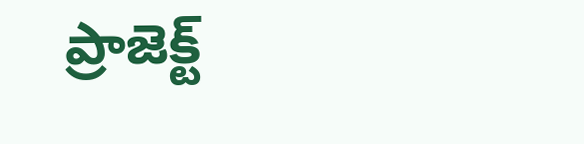ప్రాజెక్ట్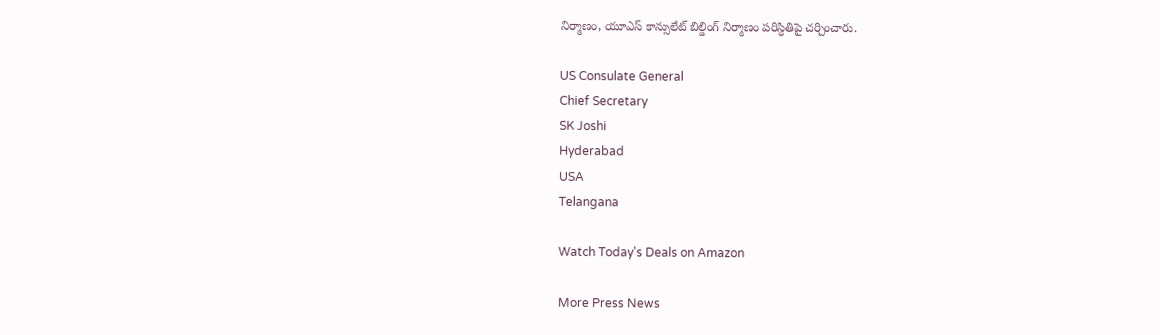నిర్మాణం, యూఎస్ కాన్సులేట్ బిల్డింగ్ నిర్మాణం పరిస్ధితిపై చర్చించారు.

US Consulate General
Chief Secretary
SK Joshi
Hyderabad
USA
Telangana

Watch Today's Deals on Amazon

More Press News